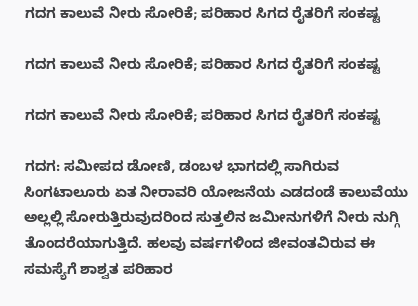ಗದಗ ಕಾಲುವೆ ನೀರು ಸೋರಿಕೆ; ಪರಿಹಾರ ಸಿಗದ ರೈತರಿಗೆ ಸಂಕಷ್ಟ

ಗದಗ ಕಾಲುವೆ ನೀರು ಸೋರಿಕೆ; ಪರಿಹಾರ ಸಿಗದ ರೈತರಿಗೆ ಸಂಕಷ್ಟ

ಗದಗ ಕಾಲುವೆ ನೀರು ಸೋರಿಕೆ; ಪರಿಹಾರ ಸಿಗದ ರೈತರಿಗೆ ಸಂಕಷ್ಟ

ಗದಗ: ಸಮೀಪದ ಡೋಣಿ, ಡಂಬಳ ಭಾಗದಲ್ಲಿ ಸಾಗಿರುವ ಸಿಂಗಟಾಲೂರು ಏತ ನೀರಾವರಿ ಯೋಜನೆಯ ಎಡದಂಡೆ ಕಾಲುವೆಯು ಅಲ್ಲಲ್ಲಿ ಸೋರುತ್ತಿರುವುದರಿಂದ ಸುತ್ತಲಿನ ಜಮೀನುಗಳಿಗೆ ನೀರು ನುಗ್ಗಿ ತೊಂದರೆಯಾಗುತ್ತಿದೆ. ಹಲವು ವರ್ಷಗಳಿಂದ ಜೀವಂತವಿರುವ ಈ ಸಮಸ್ಯೆಗೆ ಶಾಶ್ವತ ಪರಿಹಾರ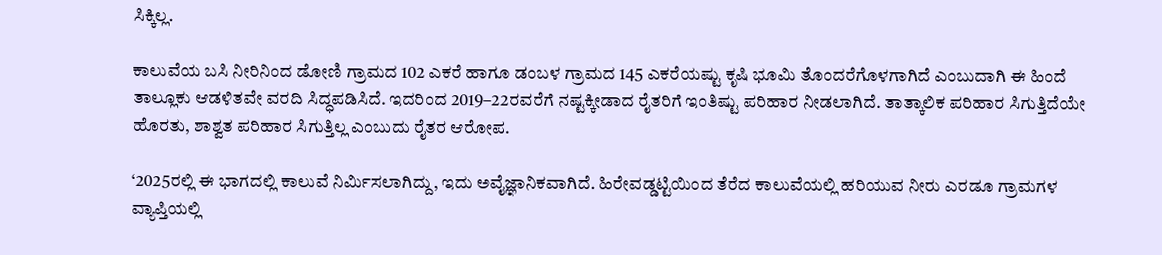ಸಿಕ್ಕಿಲ್ಲ.

ಕಾಲುವೆಯ ಬಸಿ ನೀರಿನಿಂದ ಡೋಣಿ ಗ್ರಾಮದ 102 ಎಕರೆ ಹಾಗೂ ಡಂಬಳ ಗ್ರಾಮದ 145 ಎಕರೆಯಷ್ಟು ಕೃಷಿ ಭೂಮಿ ತೊಂದರೆಗೊಳಗಾಗಿದೆ ಎಂಬುದಾಗಿ ಈ ಹಿಂದೆ ತಾಲ್ಲೂಕು ಆಡಳಿತವೇ ವರದಿ ಸಿದ್ಧಪಡಿಸಿದೆ. ಇದರಿಂದ 2019–22ರವರೆಗೆ ನಷ್ಟಕ್ಕೀಡಾದ ರೈತರಿಗೆ ಇಂತಿಷ್ಟು ಪರಿಹಾರ ನೀಡಲಾಗಿದೆ. ತಾತ್ಕಾಲಿಕ ಪರಿಹಾರ ಸಿಗುತ್ತಿದೆಯೇ ಹೊರತು, ಶಾಶ್ವತ ಪರಿಹಾರ ಸಿಗುತ್ತಿಲ್ಲ ಎಂಬುದು ರೈತರ ಆರೋಪ.

‘2025ರಲ್ಲಿ ಈ ಭಾಗದಲ್ಲಿ ಕಾಲುವೆ ನಿರ್ಮಿಸಲಾಗಿದ್ದು, ಇದು ಅವೈಜ್ಞಾನಿಕವಾಗಿದೆ. ಹಿರೇವಡ್ಡಟ್ಟಿಯಿಂದ ತೆರೆದ ಕಾಲುವೆಯಲ್ಲಿ ಹರಿಯುವ ನೀರು ಎರಡೂ ಗ್ರಾಮಗಳ ವ್ಯಾಪ್ತಿಯಲ್ಲಿ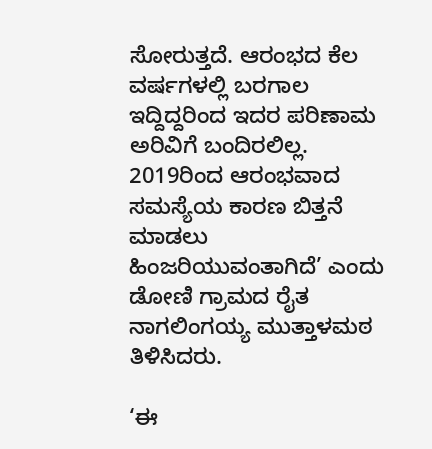ಸೋರುತ್ತದೆ. ಆರಂಭದ ಕೆಲ ವರ್ಷಗಳಲ್ಲಿ ಬರಗಾಲ ಇದ್ದಿದ್ದರಿಂದ ಇದರ ಪರಿಣಾಮ ಅರಿವಿಗೆ ಬಂದಿರಲಿಲ್ಲ. 2019ರಿಂದ ಆರಂಭವಾದ ಸಮಸ್ಯೆಯ ಕಾರಣ ಬಿತ್ತನೆ ಮಾಡಲು ಹಿಂಜರಿಯುವಂತಾಗಿದೆ’ ಎಂದು ಡೋಣಿ ಗ್ರಾಮದ ರೈತ ನಾಗಲಿಂಗಯ್ಯ ಮುತ್ತಾಳಮಠ ತಿಳಿಸಿದರು.

‘ಈ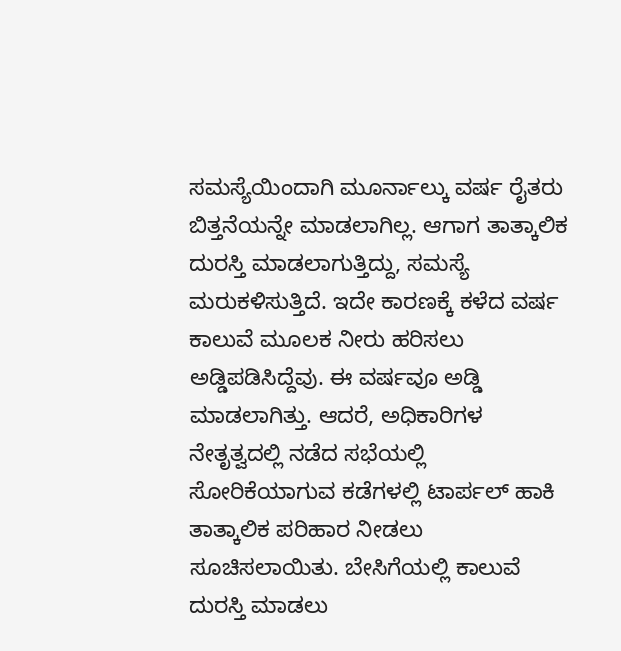ಸಮಸ್ಯೆಯಿಂದಾಗಿ ಮೂರ್ನಾಲ್ಕು ವರ್ಷ ರೈತರು ಬಿತ್ತನೆಯನ್ನೇ ಮಾಡಲಾಗಿಲ್ಲ. ಆಗಾಗ ತಾತ್ಕಾಲಿಕ ದುರಸ್ತಿ ಮಾಡಲಾಗುತ್ತಿದ್ದು, ಸಮಸ್ಯೆ ಮರುಕಳಿಸುತ್ತಿದೆ. ಇದೇ ಕಾರಣಕ್ಕೆ ಕಳೆದ ವರ್ಷ ಕಾಲುವೆ ಮೂಲಕ ನೀರು ಹರಿಸಲು ಅಡ್ಡಿಪಡಿಸಿದ್ದೆವು. ಈ ವರ್ಷವೂ ಅಡ್ಡಿ ಮಾಡಲಾಗಿತ್ತು. ಆದರೆ, ಅಧಿಕಾರಿಗಳ ನೇತೃತ್ವದಲ್ಲಿ ನಡೆದ ಸಭೆಯಲ್ಲಿ ಸೋರಿಕೆಯಾಗುವ ಕಡೆಗಳಲ್ಲಿ ಟಾರ್ಪಲ್ ಹಾಕಿ ತಾತ್ಕಾಲಿಕ ಪರಿಹಾರ ನೀಡಲು ಸೂಚಿಸಲಾಯಿತು. ಬೇಸಿಗೆಯಲ್ಲಿ ಕಾಲುವೆ ದುರಸ್ತಿ ಮಾಡಲು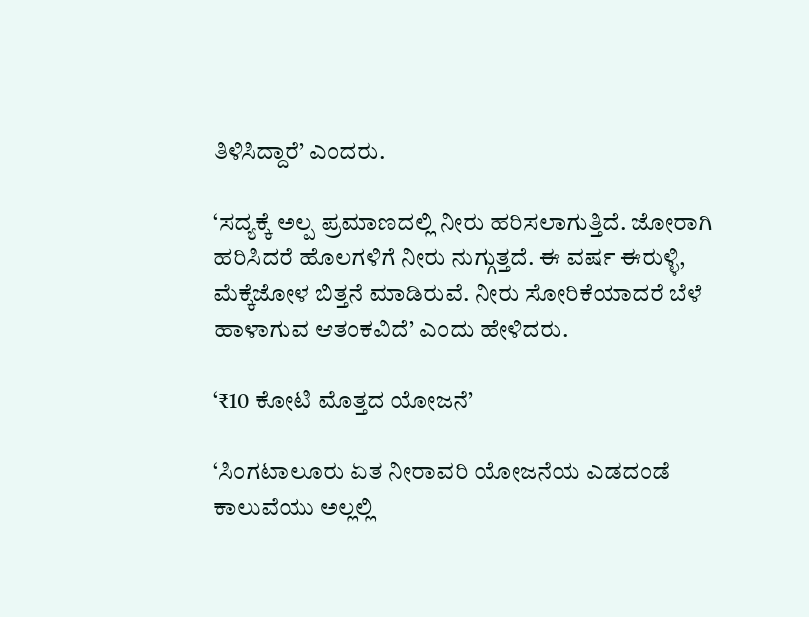ತಿಳಿಸಿದ್ದಾರೆ’ ಎಂದರು.

‘ಸದ್ಯಕ್ಕೆ ಅಲ್ಪ ಪ್ರಮಾಣದಲ್ಲಿ ನೀರು ಹರಿಸಲಾಗುತ್ತಿದೆ. ಜೋರಾಗಿ ಹರಿಸಿದರೆ ಹೊಲಗಳಿಗೆ ನೀರು ನುಗ್ಗುತ್ತದೆ. ಈ ವರ್ಷ ಈರುಳ್ಳಿ, ಮೆಕ್ಕೆಜೋಳ ಬಿತ್ತನೆ ಮಾಡಿರುವೆ. ನೀರು ಸೋರಿಕೆಯಾದರೆ ಬೆಳೆ ಹಾಳಾಗುವ ಆತಂಕವಿದೆ’ ಎಂದು ಹೇಳಿದರು.

‘₹10 ಕೋಟಿ ಮೊತ್ತದ ಯೋಜನೆ’

‘ಸಿಂಗಟಾಲೂರು ಏತ ನೀರಾವರಿ ಯೋಜನೆಯ ಎಡದಂಡೆ ಕಾಲುವೆಯು ಅಲ್ಲಲ್ಲಿ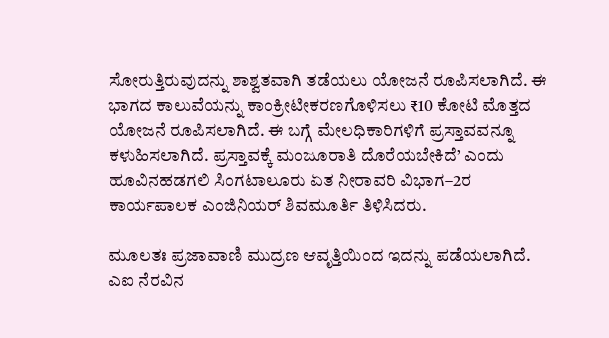ಸೋರುತ್ತಿರುವುದನ್ನು ಶಾಶ್ವತವಾಗಿ ತಡೆಯಲು ಯೋಜನೆ ರೂಪಿಸಲಾಗಿದೆ. ಈ ಭಾಗದ ಕಾಲುವೆಯನ್ನು ಕಾಂಕ್ರೀಟೀಕರಣಗೊಳಿಸಲು ₹10 ಕೋಟಿ ಮೊತ್ತದ ಯೋಜನೆ ರೂಪಿಸಲಾಗಿದೆ. ಈ ಬಗ್ಗೆ ಮೇಲಧಿಕಾರಿಗಳಿಗೆ ಪ್ರಸ್ತಾವವನ್ನೂ ಕಳುಹಿಸಲಾಗಿದೆ. ಪ್ರಸ್ತಾವಕ್ಕೆ ಮಂಜೂರಾತಿ ದೊರೆಯಬೇಕಿದೆ’ ಎಂದು ಹೂವಿನಹಡಗಲಿ ಸಿಂಗಟಾಲೂರು ಏತ ನೀರಾವರಿ ವಿಭಾಗ–2ರ ಕಾರ್ಯಪಾಲಕ ಎಂಜಿನಿಯರ್ ಶಿವಮೂರ್ತಿ ತಿಳಿಸಿದರು.

ಮೂಲತಃ ಪ್ರಜಾವಾಣಿ ಮುದ್ರಣ ಆವೃತ್ತಿಯಿಂದ ಇದನ್ನು ಪಡೆಯಲಾಗಿದೆ. ಎಐ ನೆರವಿನ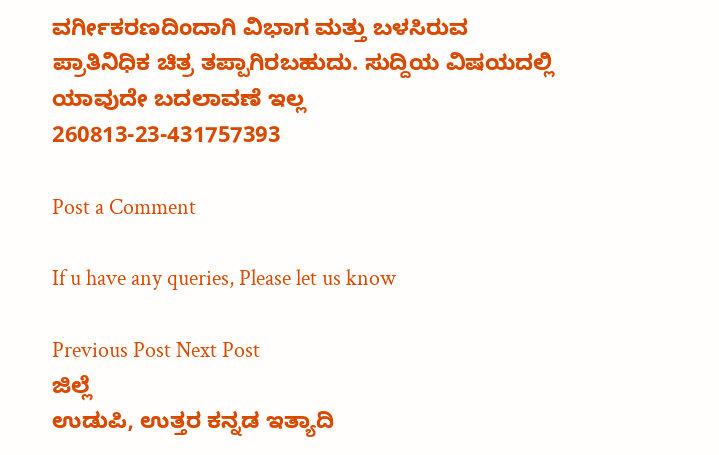ವರ್ಗೀಕರಣದಿಂದಾಗಿ ವಿಭಾಗ ಮತ್ತು ಬಳಸಿರುವ ಪ್ರಾತಿನಿಧಿಕ ಚಿತ್ರ ತಪ್ಪಾಗಿರಬಹುದು. ಸುದ್ದಿಯ ವಿಷಯದಲ್ಲಿ ಯಾವುದೇ ಬದಲಾವಣೆ ಇಲ್ಲ
260813-23-431757393

Post a Comment

If u have any queries, Please let us know

Previous Post Next Post
ಜಿಲ್ಲೆ
ಉಡುಪಿ, ಉತ್ತರ ಕನ್ನಡ ಇತ್ಯಾದಿ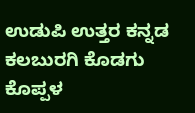ಉಡುಪಿ ಉತ್ತರ ಕನ್ನಡ ಕಲಬುರಗಿ ಕೊಡಗು ಕೊಪ್ಪಳ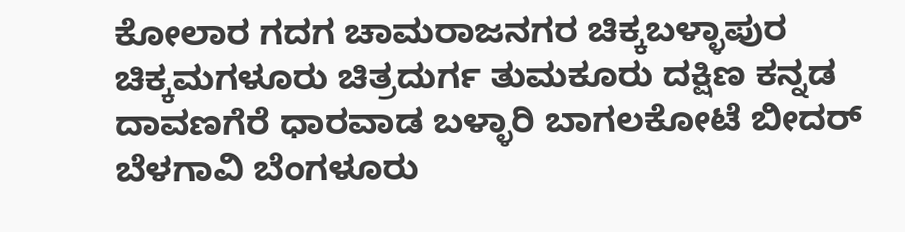ಕೋಲಾರ ಗದಗ ಚಾಮರಾಜನಗರ ಚಿಕ್ಕಬಳ್ಳಾಪುರ
ಚಿಕ್ಕಮಗಳೂರು ಚಿತ್ರದುರ್ಗ ತುಮಕೂರು ದಕ್ಷಿಣ ಕನ್ನಡ ದಾವಣಗೆರೆ ಧಾರವಾಡ ಬಳ್ಳಾರಿ ಬಾಗಲಕೋಟೆ ಬೀದರ್
ಬೆಳಗಾವಿ ಬೆಂಗಳೂರು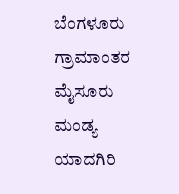ಬೆಂಗಳೂರು ಗ್ರಾಮಾಂತರ ಮೈಸೂರು ಮಂಡ್ಯ ಯಾದಗಿರಿ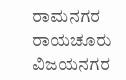ರಾಮನಗರ ರಾಯಚೂರು ವಿಜಯನಗರ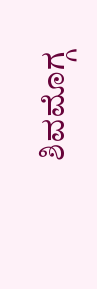ಶಿವಮೊಗ್ಗ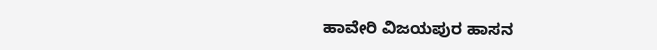ಹಾವೇರಿ ವಿಜಯಪುರ ಹಾಸನ